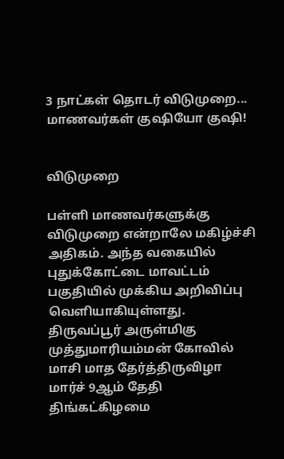3 நாட்கள் தொடர் விடுமுறை... மாணவர்கள் குஷியோ குஷி!


விடுமுறை

பள்ளி மாணவர்களுக்கு விடுமுறை என்றாலே மகிழ்ச்சி அதிகம். அந்த வகையில் புதுக்கோட்டை மாவட்டம் பகுதியில் முக்கிய அறிவிப்பு வெளியாகியுள்ளது. திருவப்பூர் அருள்மிகு முத்துமாரியம்மன் கோவில் மாசி மாத தேர்த்திருவிழா மார்ச் 9ஆம் தேதி திங்கட்கிழமை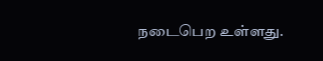நடைபெற உள்ளது.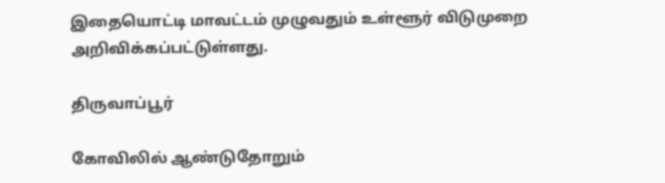இதையொட்டி மாவட்டம் முழுவதும் உள்ளூர் விடுமுறை அறிவிக்கப்பட்டுள்ளது.

திருவாப்பூர்

கோவிலில் ஆண்டுதோறும்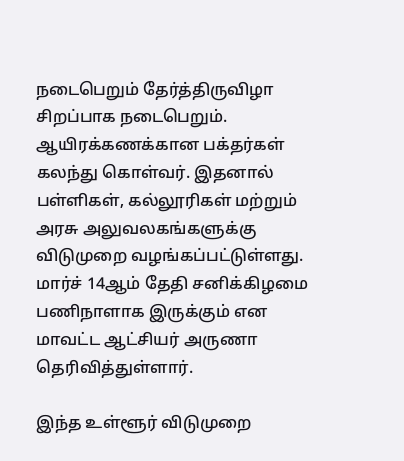நடைபெறும் தேர்த்திருவிழா சிறப்பாக நடைபெறும். ஆயிரக்கணக்கான பக்தர்கள் கலந்து கொள்வர். இதனால் பள்ளிகள், கல்லூரிகள் மற்றும் அரசு அலுவலகங்களுக்கு விடுமுறை வழங்கப்பட்டுள்ளது. மார்ச் 14ஆம் தேதி சனிக்கிழமை பணிநாளாக இருக்கும் என மாவட்ட ஆட்சியர் அருணா தெரிவித்துள்ளார்.

இந்த உள்ளூர் விடுமுறை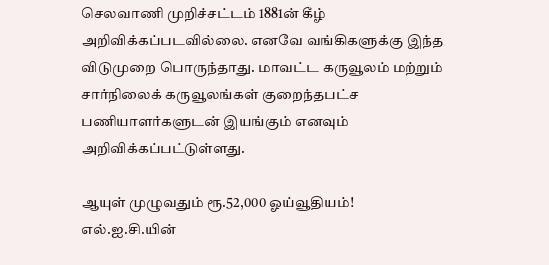செலவாணி முறிச்சட்டம் 1881ன் கீழ் அறிவிக்கப்படவில்லை. எனவே வங்கிகளுக்கு இந்த விடுமுறை பொருந்தாது. மாவட்ட கருவூலம் மற்றும் சார்நிலைக் கருவூலங்கள் குறைந்தபட்ச பணியாளர்களுடன் இயங்கும் எனவும் அறிவிக்கப்பட்டுள்ளது.

ஆயுள் முழுவதும் ரூ.52,000 ஓய்வூதியம்! எல்.ஐ.சி.யின்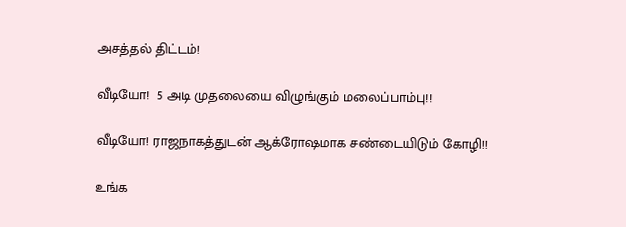அசத்தல் திட்டம்!

வீடியோ!  5 அடி முதலையை விழுங்கும் மலைப்பாம்பு!!

வீடியோ! ராஜநாகத்துடன் ஆக்ரோஷமாக சண்டையிடும் கோழி!!

உங்க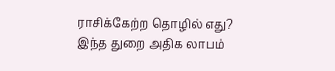ராசிக்கேற்ற தொழில் எது? இந்த துறை அதிக லாபம்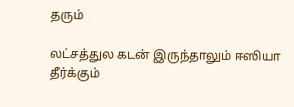தரும்

லட்சத்துல கடன் இருந்தாலும் ஈஸியா தீர்க்கும்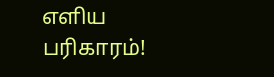எளிய பரிகாரம்!